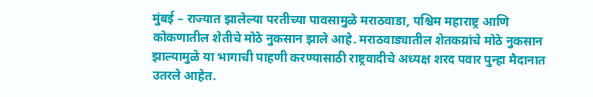मुंबई – राज्यात झालेल्या परतीच्या पावसामुळे मराठवाडा, पश्चिम महाराष्ट्र आणि कोकणातील शेतीचे मोठे नुकसान झाले आहे. मराठवाड्यातील शेतकय्रांचे मोठे नुकसान झाल्यामुळे या भागाची पाहणी करण्यासाठी राष्ट्रवादीचे अध्यक्ष शरद पवार पुन्हा मैदानात उतरले आहेत.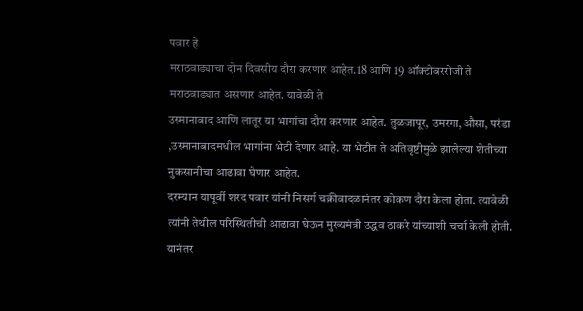पवार हे
मराठवाड्याचा दोन दिवसीय दौरा करणार आहेत.18 आणि 19 ऑक्टोबररोजी ते मराठवाड्यात असणार आहेत. यावेळी ते
उस्मानाबाद आणि लातूर या भागांचा दौरा करणार आहेत. तुळजापूर, उमरगा,औसा, परंडा ,उस्मानाबादमधील भागांना भेटी देणार आहे. या भेटीत ते अतिवृष्टीमुळे झालेल्या शेतीच्या नुकसानीचा आढावा घेणार आहेत.
दरम्यान यापूर्वी शरद पवार यांनी निसर्ग चक्रीवादळानंतर कोकण दौरा केला होता. त्यावेळी त्यांनी तेथील परिस्थितीची आढावा घेऊन मुख्यमंत्री उद्धव ठाकरे यांच्याशी चर्चा केली होती. यानंतर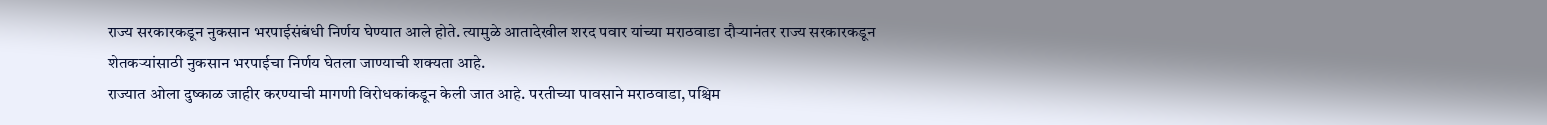राज्य सरकारकडून नुकसान भरपाईसंबंधी निर्णय घेण्यात आले होते. त्यामुळे आतादेखील शरद पवार यांच्या मराठवाडा दौऱ्यानंतर राज्य सरकारकडून शेतकऱ्यांसाठी नुकसान भरपाईचा निर्णय घेतला जाण्याची शक्यता आहे.
राज्यात ओला दुष्काळ जाहीर करण्याची मागणी विरोधकांकडून केली जात आहे. परतीच्या पावसाने मराठवाडा, पश्चिम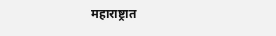महाराष्ट्रात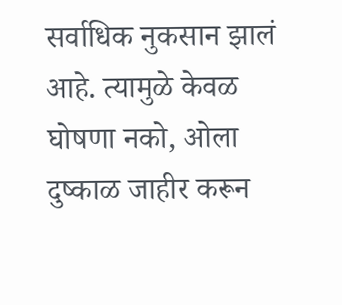सर्वाधिक नुकसान झालं आहे. त्यामुळे केवळ घोषणा नको, ओला दुष्काळ जाहीर करून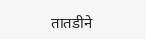तातडीने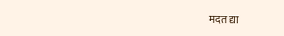मदत द्या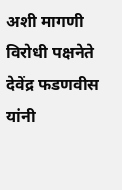अशी मागणी विरोधी पक्षनेते देवेंद्र फडणवीस यांनी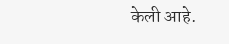केली आहे.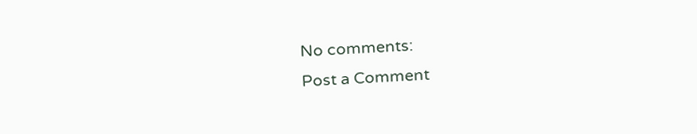No comments:
Post a Comment